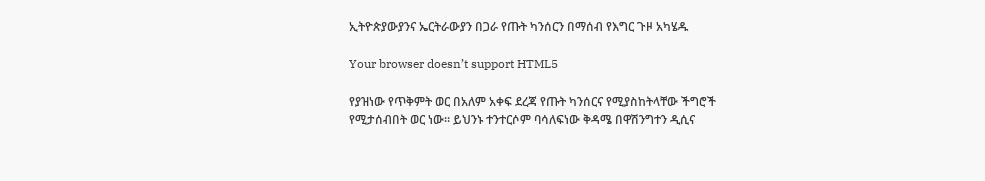ኢትዮጵያውያንና ኤርትራውያን በጋራ የጡት ካንሰርን በማሰብ የእግር ጉዞ አካሄዱ

Your browser doesn’t support HTML5

የያዝነው የጥቅምት ወር በአለም አቀፍ ደረጃ የጡት ካንሰርና የሚያስከትላቸው ችግሮች የሚታሰብበት ወር ነው። ይህንኑ ተንተርሶም ባሳለፍነው ቅዳሜ በዋሽንግተን ዲሲና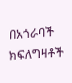በአጎራባች ክፍለግዛቶች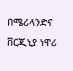በሜሪላንድና ቨርጂኒያ ነዋሪ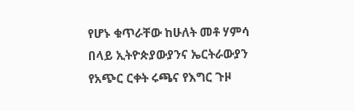የሆኑ ቁጥራቸው ከሁለት መቶ ሃምሳ በላይ ኢትዮጵያውያንና ኤርትራውያን የአጭር ርቀት ሩጫና የእግር ጉዞ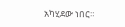አካሂደው ነበር።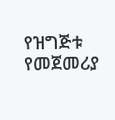የዝግጅቱ የመጀመሪያ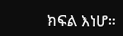ክፍል እነሆ።